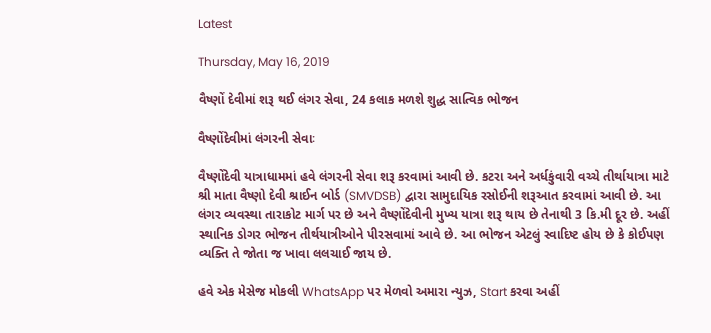Latest

Thursday, May 16, 2019

વૈષ્ણોં દેવીમાં શરૂ થઈ લંગર સેવા, 24 કલાક મળશે શુદ્ધ સાત્વિક ભોજન

વૈષ્ણોંદેવીમાં લંગરની સેવાઃ

વૈષ્ણોંદેવી યાત્રાધામમાં હવે લંગરની સેવા શરૂ કરવામાં આવી છે. કટરા અને અર્ધકુંવારી વચ્ચે તીર્થાયાત્રા માટે શ્રી માતા વૈષ્ણો દેવી શ્રાઈન બોર્ડ (SMVDSB) દ્વારા સામુદાયિક રસોઈની શરૂઆત કરવામાં આવી છે. આ લંગર વ્યવસ્થા તારાકોટ માર્ગ પર છે અને વૈષ્ણોંદેવીની મુખ્ય યાત્રા શરૂ થાય છે તેનાથી 3 કિ.મી દૂર છે. અહીં સ્થાનિક ડોગર ભોજન તીર્થયાત્રીઓને પીરસવામાં આવે છે. આ ભોજન એટલું સ્વાદિષ્ટ હોય છે કે કોઈપણ વ્યક્તિ તે જોતા જ ખાવા લલચાઈ જાય છે.

હવે એક મેસેજ મોકલી WhatsApp પર મેળવો અમારા ન્યુઝ, Start કરવા અહીં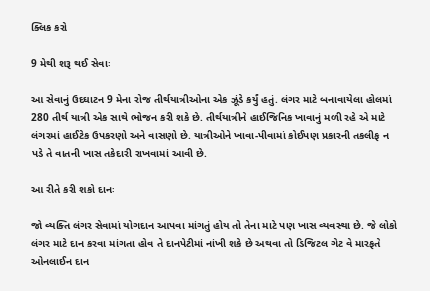ક્લિક કરો

9 મેથી શરૂ થઈ સેવાઃ

આ સેવાનું ઉદઘાટન 9 મેના રોજ તીર્થયાત્રીઓના એક ઝૂંડે કર્યું હતું. લંગર માટે બનાવાયેલા હોલમાં 280 તીર્થ યાત્રી એક સાથે ભોજન કરી શકે છે. તીર્થયાત્રીને હાઈજિનિક ખાવાનું મળી રહે એ માટે લંગરમાં હાઈટેક ઉપકરણો અને વાસણો છે. યાત્રીઓને ખાવા-પીવામાં કોઈપણ પ્રકારની તકલીફ ન પડે તે વાતની ખાસ તકેદારી રાખવામાં આવી છે.

આ રીતે કરી શકો દાનઃ

જો વ્યક્તિ લંગર સેવામાં યોગદાન આપવા માંગતું હોય તો તેના માટે પણ ખાસ વ્યવસ્થા છે. જે લોકો લંગર માટે દાન કરવા માંગતા હોવ તે દાનપેટીમાં નાંખી શકે છે અથવા તો ડિજિટલ ગેટ વે મારફતે ઓનલાઈન દાન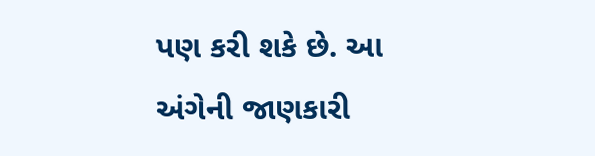પણ કરી શકે છે. આ અંગેની જાણકારી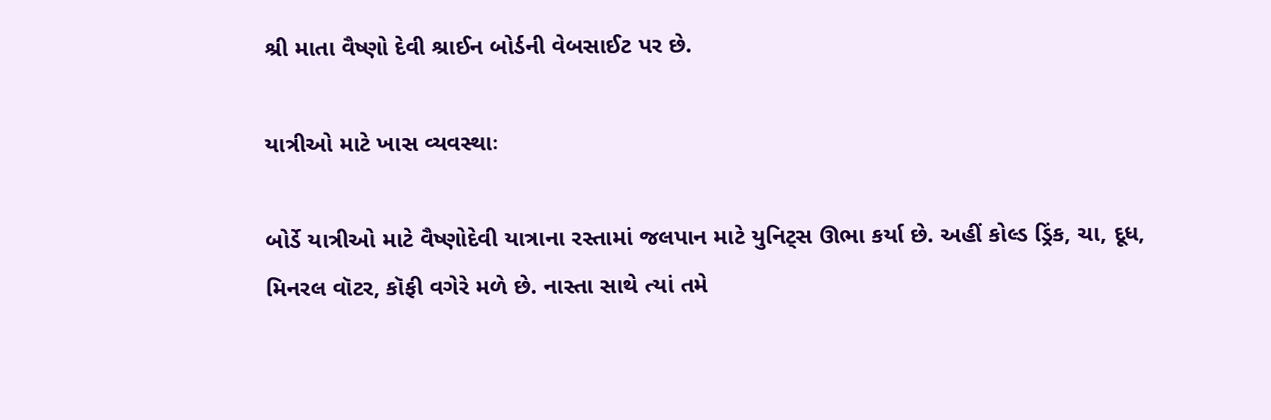શ્રી માતા વૈષ્ણો દેવી શ્રાઈન બોર્ડની વેબસાઈટ પર છે.

યાત્રીઓ માટે ખાસ વ્યવસ્થાઃ

બોર્ડે યાત્રીઓ માટે વૈષ્ણોદેવી યાત્રાના રસ્તામાં જલપાન માટે યુનિટ્સ ઊભા કર્યા છે. અહીં કોલ્ડ ડ્રિંક, ચા, દૂધ, મિનરલ વૉટર, કૉફી વગેરે મળે છે. નાસ્તા સાથે ત્યાં તમે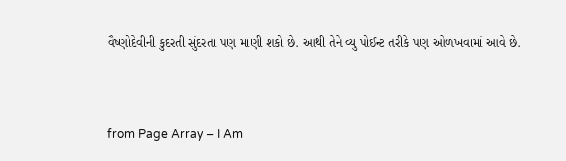વૈષ્ણોદેવીની કુદરતી સુંદરતા પણ માણી શકો છે. આથી તેને વ્યુ પોઈન્ટ તરીકે પણ ઓળખવામાં આવે છે.



from Page Array – I Am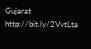Gujarat http://bit.ly/2VvtLta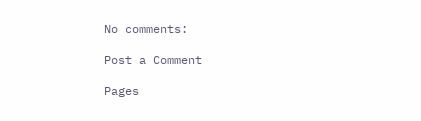No comments:

Post a Comment

Pages